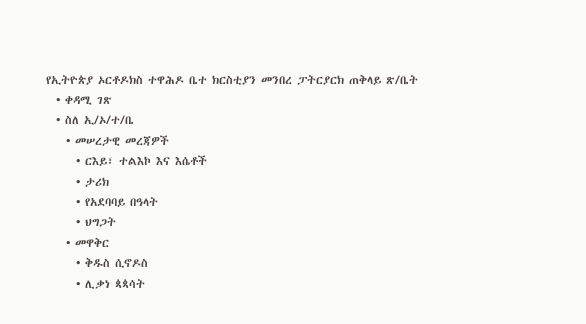የኢትዮጵያ ኦርቶዶክስ ተዋሕዶ ቤተ ክርስቲያን መንበረ ፓትርያርክ ጠቅላይ ጽ/ቤት
  • ቀዳሚ ገጽ
  • ስለ ኢ/ኦ/ተ/ቤ
    • መሠረታዊ መረጃዎች
      • ርእይ፣ ተልእኮ እና እሴቶች
      • ታሪክ
      • የአደባባይ በዓላት
      • ህግጋት
    • መዋቅር
      • ቅዱስ ሲኖዶስ
      • ሊቃነ ጳጳሳት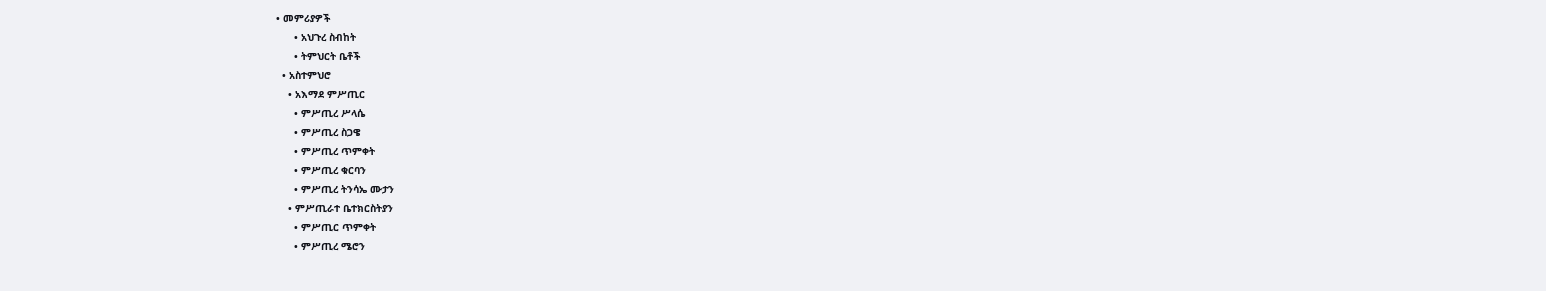• መምሪያዎች
      • አህጉረ ስብከት
      • ትምህርት ቤቶች
  • አስተምህሮ
    • አእማደ ምሥጢር
      • ምሥጢረ ሥላሴ
      • ምሥጢረ ስጋዌ
      • ምሥጢረ ጥምቀት
      • ምሥጢረ ቁርባን
      • ምሥጢረ ትንሳኤ ሙታን
    • ምሥጢራተ ቤተክርስትያን
      • ምሥጢር ጥምቀት
      • ምሥጢረ ሜሮን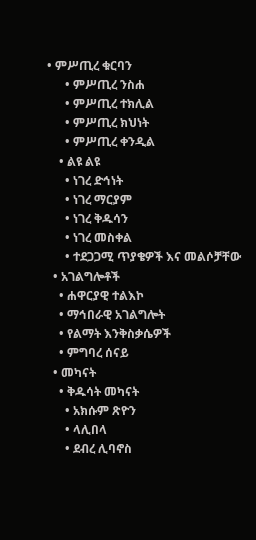• ምሥጢረ ቁርባን
      • ምሥጢረ ንስሐ
      • ምሥጢረ ተክሊል
      • ምሥጢረ ክህነት
      • ምሥጢረ ቀንዲል
    • ልዩ ልዩ
      • ነገረ ድኅነት
      • ነገረ ማርያም
      • ነገረ ቅዱሳን
      • ነገረ መስቀል
      • ተደጋጋሚ ጥያቄዎች እና መልሶቻቸው
  • አገልግሎቶች
    • ሐዋርያዊ ተልእኮ
    • ማኅበራዊ አገልግሎት
    • የልማት እንቅስቃሴዎች
    • ምግባረ ሰናይ
  • መካናት
    • ቅዱሳት መካናት
      • አክሱም ጽዮን
      • ላሊበላ
      • ደብረ ሊባኖስ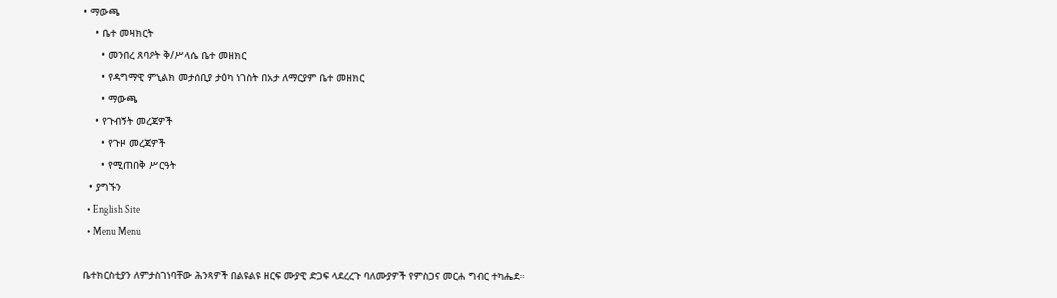• ማውጫ
    • ቤተ መዛክርት
      • መንበረ ጸባዖት ቅ/ሥላሴ ቤተ መዘክር
      • የዳግማዊ ምኒልክ መታሰቢያ ታዕካ ነገስት በአታ ለማርያም ቤተ መዘክር
      • ማውጫ
    • የጉብኝት መረጃዎች
      • የጉዞ መረጃዎች
      • የሚጠበቅ ሥርዓት
  • ያግኙን
  • English Site
  • Menu Menu

ቤተክርስቲያን ለምታስገነባቸው ሕንጻዎች በልዩልዩ ዘርፍ ሙያዊ ድጋፍ ላደረረጉ ባለሙያዎች የምስጋና መርሐ ግብር ተካሔደ።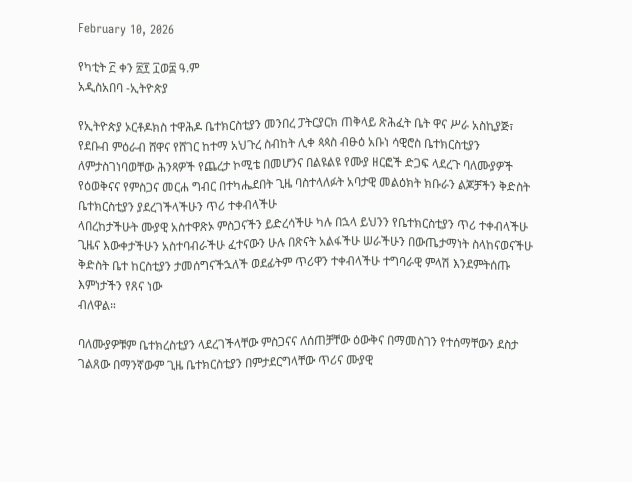February 10, 2026

የካቲት ፫ ቀን ፳፻ ፲ወ፰ ዓ.ም
አዲስአበባ -ኢትዮጵያ

የኢትዮጵያ ኦርቶዶክስ ተዋሕዶ ቤተክርስቲያን መንበረ ፓትርያርክ ጠቅላይ ጽሕፈት ቤት ዋና ሥራ አስኪያጅ፣
የደቡብ ምዕራብ ሸዋና የሸገር ከተማ አህጉረ ስብከት ሊቀ ጳጳስ ብፁዕ አቡነ ሳዊሮስ ቤተክርስቲያን ለምታስገነባወቸው ሕንጻዎች የጨረታ ኮሚቴ በመሆንና በልዩልዩ የሙያ ዘርፎች ድጋፍ ላደረጉ ባለሙያዎች የዕወቅናና የምስጋና መርሐ ግብር በተካሔደበት ጊዜ ባስተላለፉት አባታዊ መልዕክት ክቡራን ልጆቻችን ቅድስት ቤተክርስቲያን ያደረገችላችሁን ጥሪ ተቀብላችሁ
ላበረከታችሁት ሙያዊ አስተዋጽኦ ምስጋናችን ይድረሳችሁ ካሉ በኋላ ይህንን የቤተክርስቲያን ጥሪ ተቀብላችሁ ጊዜና እውቀታችሁን አስተባብራችሁ ፈተናውን ሁሉ በጽናት አልፋችሁ ሠራችሁን በውጤታማነት ስላከናወናችሁ ቅድስት ቤተ ከርስቲያን ታመሰግናችኋለች ወደፊትም ጥሪዋን ተቀብላችሁ ተግባራዊ ምላሽ እንደምትሰጡ እምነታችን የጸና ነው
ብለዋል።

ባለሙያዎቹም ቤተክረስቲያን ላደረገችላቸው ምስጋናና ለሰጠቻቸው ዕውቅና በማመስገን የተሰማቸውን ደስታ ገልጸው በማንኛውም ጊዜ ቤተክርስቲያን በምታደርግላቸው ጥሪና ሙያዊ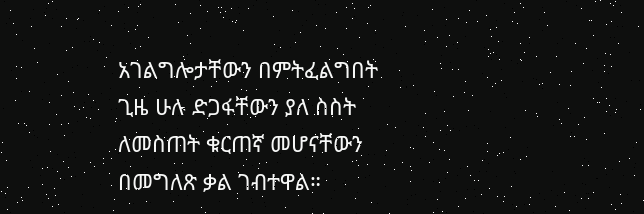አገልግሎታቸውን በምትፈልግበት ጊዜ ሁሉ ድጋፋቸውን ያለ ስስት ለመስጠት ቁርጠኛ መሆናቸውን በመግለጽ ቃል ገብተዋል።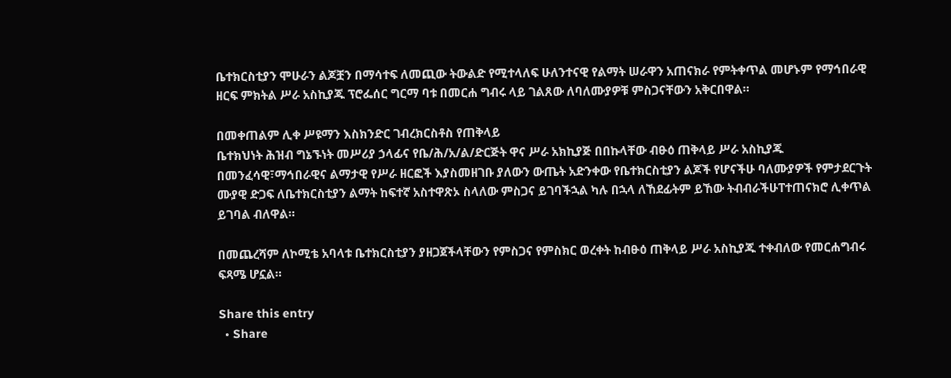ቤተክርስቲያን ሞሁራን ልጆቿን በማሳተፍ ለመጪው ትውልድ የሚተላለፍ ሁለንተናዊ የልማት ሠራዋን አጠናክራ የምትቀጥል መሆኑም የማኅበራዊ ዘርፍ ምክትል ሥራ አስኪያጁ ፕሮፌሰር ግርማ ባቱ በመርሐ ግብሩ ላይ ገልጸው ለባለሙያዎቹ ምስጋናቸውን አቅርበዋል።

በመቀጠልም ሊቀ ሥዩማን እስክንድር ገብረክርስቶስ የጠቅላይ
ቤተክህነት ሕዝብ ግኔኙነት መሥሪያ ኃላፊና የቤ/ሕ/አ/ል/ድርጅት ዋና ሥራ አክኪያጅ በበኩላቸው ብፁዕ ጠቅላይ ሥራ አስኪያጁ በመንፈሳዊ፣ማኅበራዊና ልማታዊ የሥራ ዘርፎች እያስመዘገቡ ያለውን ውጤት አድንቀው የቤተክርስቲያን ልጆች የሆናችሁ ባለሙያዎች የምታደርጉት ሙያዊ ድጋፍ ለቤተክርስቲያን ልማት ከፍተኛ አስተዋጽኦ ስላለው ምስጋና ይገባችኋል ካሉ በኋላ ለኸደፊትም ይኸው ትብብራችሁፐተጠናክሮ ሊቀጥል ይገባል ብለዋል።

በመጨረሻም ለኮሚቴ አባላቱ ቤተክርስቲያን ያዘጋጀችላቸውን የምስጋና የምስክር ወረቀት ከብፁዕ ጠቅላይ ሥራ አስኪያጁ ተቀብለው የመርሐግብሩ ፍጻሜ ሆኗል።

Share this entry
  • Share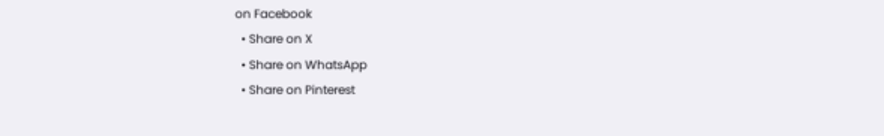on Facebook
  • Share on X
  • Share on WhatsApp
  • Share on Pinterest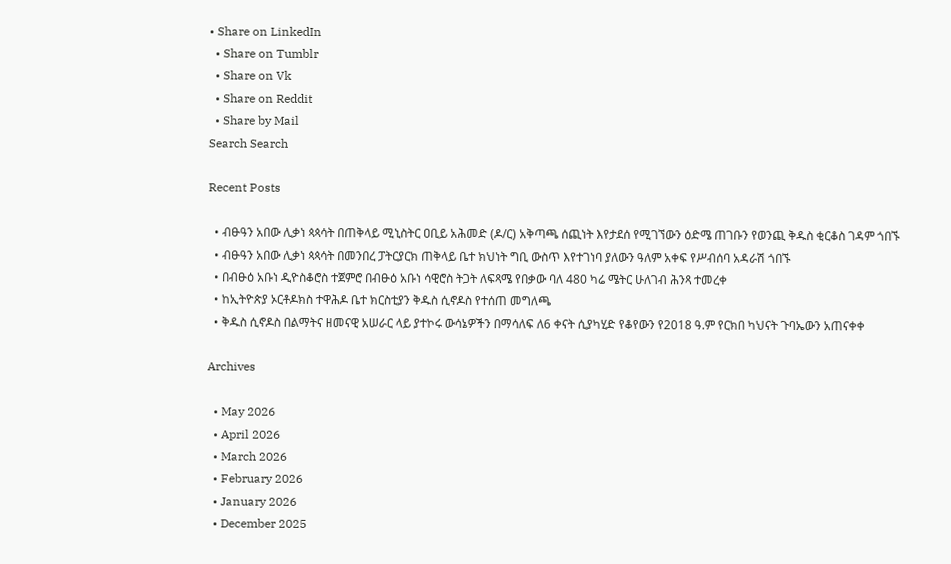• Share on LinkedIn
  • Share on Tumblr
  • Share on Vk
  • Share on Reddit
  • Share by Mail
Search Search

Recent Posts

  • ብፁዓን አበው ሊቃነ ጳጳሳት በጠቅላይ ሚኒስትር ዐቢይ አሕመድ (ዶ/ር) አቅጣጫ ሰጪነት እየታደሰ የሚገኘውን ዕድሜ ጠገቡን የወንጪ ቅዱስ ቂርቆስ ገዳም ጎበኙ
  • ብፁዓን አበው ሊቃነ ጳጳሳት በመንበረ ፓትርያርክ ጠቅላይ ቤተ ክህነት ግቢ ውስጥ እየተገነባ ያለውን ዓለም አቀፍ የሥብሰባ አዳራሽ ጎበኙ
  • በብፁዕ አቡነ ዲዮስቆሮስ ተጀምሮ በብፁዕ አቡነ ሳዊሮስ ትጋት ለፍጻሜ የበቃው ባለ 480 ካሬ ሜትር ሁለገብ ሕንጻ ተመረቀ
  • ከኢትዮጵያ ኦርቶዶክስ ተዋሕዶ ቤተ ክርስቲያን ቅዱስ ሲኖዶስ የተሰጠ መግለጫ
  • ቅዱስ ሲኖዶስ በልማትና ዘመናዊ አሠራር ላይ ያተኮሩ ውሳኔዎችን በማሳለፍ ለ6 ቀናት ሲያካሂድ የቆየውን የ2018 ዓ.ም የርክበ ካህናት ጉባኤውን አጠናቀቀ

Archives

  • May 2026
  • April 2026
  • March 2026
  • February 2026
  • January 2026
  • December 2025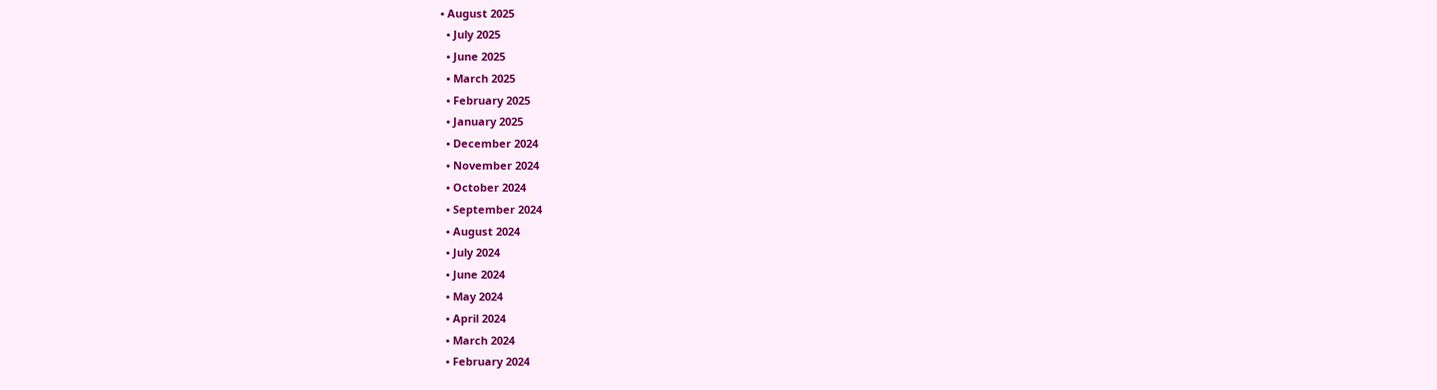• August 2025
  • July 2025
  • June 2025
  • March 2025
  • February 2025
  • January 2025
  • December 2024
  • November 2024
  • October 2024
  • September 2024
  • August 2024
  • July 2024
  • June 2024
  • May 2024
  • April 2024
  • March 2024
  • February 2024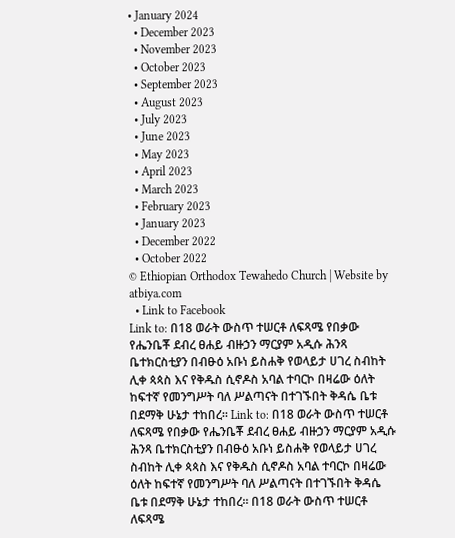• January 2024
  • December 2023
  • November 2023
  • October 2023
  • September 2023
  • August 2023
  • July 2023
  • June 2023
  • May 2023
  • April 2023
  • March 2023
  • February 2023
  • January 2023
  • December 2022
  • October 2022
© Ethiopian Orthodox Tewahedo Church | Website by atbiya.com
  • Link to Facebook
Link to: በ18 ወራት ውስጥ ተሠርቶ ለፍጻሜ የበቃው የሔንቤቾ ደብረ ፀሐይ ብዙኃን ማርያም አዲሱ ሕንጻ ቤተክርስቲያን በብፁዕ አቡነ ይስሐቅ የወላይታ ሀገረ ስብከት ሊቀ ጳጳስ እና የቅዱስ ሲኖዶስ አባል ተባርኮ በዛሬው ዕለት ከፍተኛ የመንግሥት ባለ ሥልጣናት በተገኙበት ቅዳሴ ቤቱ በደማቅ ሁኔታ ተከበረ። Link to: በ18 ወራት ውስጥ ተሠርቶ ለፍጻሜ የበቃው የሔንቤቾ ደብረ ፀሐይ ብዙኃን ማርያም አዲሱ ሕንጻ ቤተክርስቲያን በብፁዕ አቡነ ይስሐቅ የወላይታ ሀገረ ስብከት ሊቀ ጳጳስ እና የቅዱስ ሲኖዶስ አባል ተባርኮ በዛሬው ዕለት ከፍተኛ የመንግሥት ባለ ሥልጣናት በተገኙበት ቅዳሴ ቤቱ በደማቅ ሁኔታ ተከበረ። በ18 ወራት ውስጥ ተሠርቶ ለፍጻሜ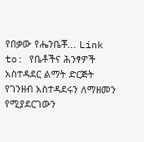የበቃው የሔንቤቾ... Link to: የቤቶችና ሕንፃዎች አስተዳደር ልማት ድርጅት የገንዘብ አስተዳደሩን ለማዘመን የሚያደርገውን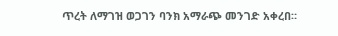ጥረት ለማገዝ ወጋገን ባንክ አማራጭ መንገድ አቀረበ።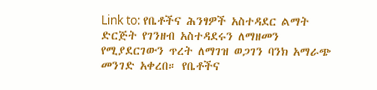Link to: የቤቶችና ሕንፃዎች አስተዳደር ልማት ድርጅት የገንዘብ አስተዳደሩን ለማዘመን የሚያደርገውን ጥረት ለማገዝ ወጋገን ባንክ አማራጭ መንገድ አቀረበ። የቤቶችና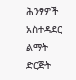ሕንፃዎች አስተዳደር ልማት ድርጅት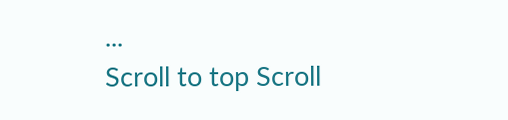...
Scroll to top Scroll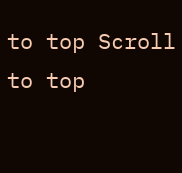to top Scroll to top